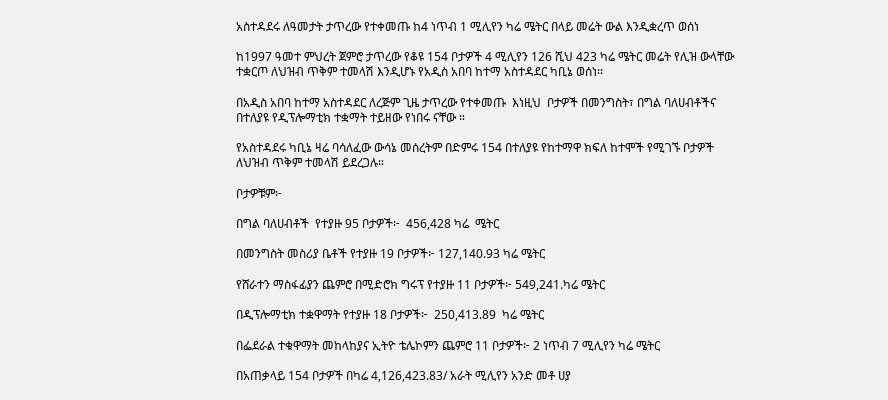አስተዳደሩ ለዓመታት ታጥረው የተቀመጡ ከ4 ነጥብ 1 ሚሊየን ካሬ ሜትር በላይ መሬት ውል እንዲቋረጥ ወሰነ

ከ1997 ዓመተ ምህረት ጀምሮ ታጥረው የቆዩ 154 ቦታዎች 4 ሚሊየን 126 ሺህ 423 ካሬ ሜትር መሬት የሊዝ ውላቸው ተቋርጦ ለህዝብ ጥቅም ተመላሽ እንዲሆኑ የአዲስ አበባ ከተማ አስተዳደር ካቢኔ ወሰነ።

በአዲስ አበባ ከተማ አስተዳደር ለረጅም ጊዜ ታጥረው የተቀመጡ  እነዚህ  ቦታዎች በመንግስት፣ በግል ባለሀብቶችና በተለያዩ የዲፕሎማቲክ ተቋማት ተይዘው የነበሩ ናቸው ።

የአስተዳደሩ ካቢኔ ዛሬ ባሳለፈው ውሳኔ መሰረትም በድምሩ 154 በተለያዩ የከተማዋ ክፍለ ከተሞች የሚገኙ ቦታዎች ለህዝብ ጥቅም ተመላሽ ይደረጋሉ።

ቦታዎቹም፦

በግል ባለሀብቶች  የተያዙ 95 ቦታዎች፦  456,428 ካሬ  ሜትር

በመንግስት መስሪያ ቤቶች የተያዙ 19 ቦታዎች፦ 127,140.93 ካሬ ሜትር

የሸራተን ማስፋፊያን ጨምሮ በሚድሮክ ግሩፕ የተያዙ 11 ቦታዎች፦ 549,241.ካሬ ሜትር

በዲፕሎማቲክ ተቋዋማት የተያዙ 18 ቦታዎች፦  250,413.89  ካሬ ሜትር

በፌደራል ተቁዋማት መከላከያና ኢትዮ ቴሌኮምን ጨምሮ 11 ቦታዎች፦ 2 ነጥብ 7 ሚሊየን ካሬ ሜትር

በአጠቃላይ 154 ቦታዎች በካሬ 4,126,423.83/ አራት ሚሊየን አንድ መቶ ሀያ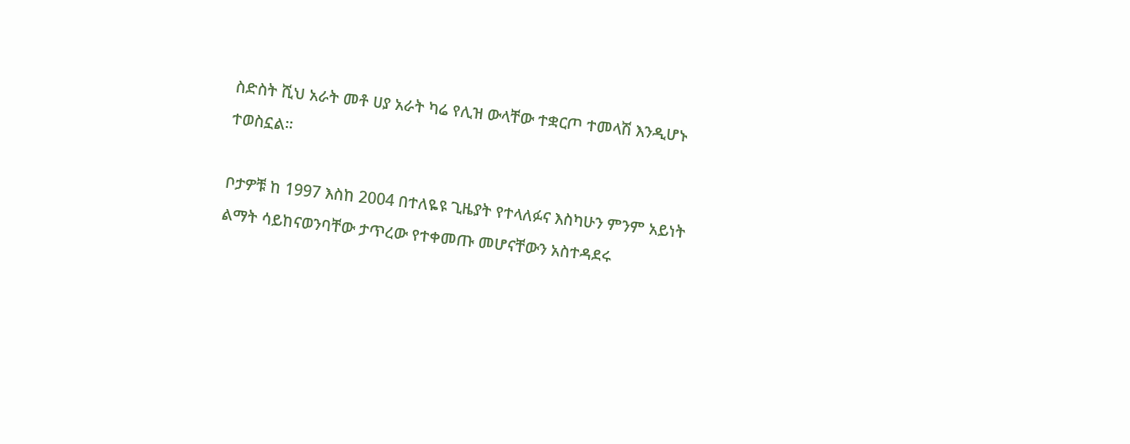ስድስት ሺህ አራት መቶ ሀያ አራት ካሬ የሊዝ ውላቸው ተቋርጦ ተመላሽ እንዲሆኑ ተወስኗል።

ቦታዎቹ ከ 1997 እስከ 2004 በተለዬዩ ጊዜያት የተላለፉና እስካሁን ምንም አይነት ልማት ሳይከናወንባቸው ታጥረው የተቀመጡ መሆናቸውን አስተዳደሩ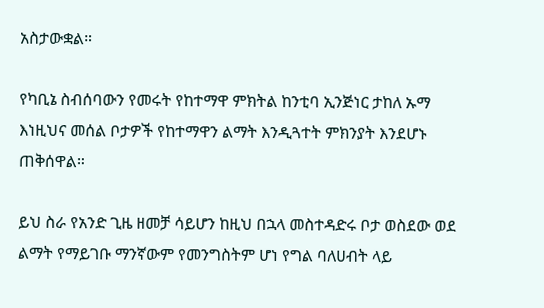አስታውቋል።

የካቢኔ ስብሰባውን የመሩት የከተማዋ ምክትል ከንቲባ ኢንጅነር ታከለ ኡማ እነዚህና መሰል ቦታዎች የከተማዋን ልማት እንዲጓተት ምክንያት እንደሆኑ ጠቅሰዋል።

ይህ ስራ የአንድ ጊዜ ዘመቻ ሳይሆን ከዚህ በኋላ መስተዳድሩ ቦታ ወስደው ወደ ልማት የማይገቡ ማንኛውም የመንግስትም ሆነ የግል ባለሀብት ላይ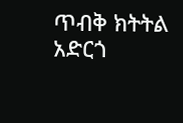ጥብቅ ክትትል አድርጎ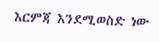እርምጃ እንደሚወስድ ነው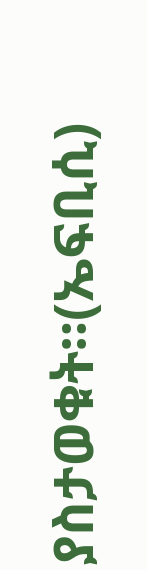ያስታወቁት።(ኤፍቢሲ)